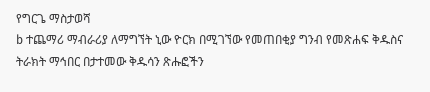የግርጌ ማስታወሻ
b ተጨማሪ ማብራሪያ ለማግኘት ኒው ዮርክ በሚገኘው የመጠበቂያ ግንብ የመጽሐፍ ቅዱስና ትራክት ማኅበር በታተመው ቅዱሳን ጽሑፎችን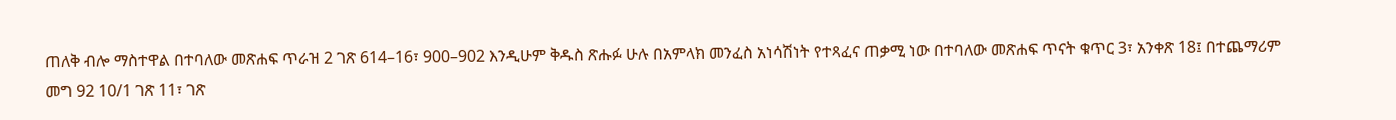ጠለቅ ብሎ ማስተዋል በተባለው መጽሐፍ ጥራዝ 2 ገጽ 614–16፣ 900–902 እንዲሁም ቅዱስ ጽሑፉ ሁሉ በአምላክ መንፈስ አነሳሽነት የተጻፈና ጠቃሚ ነው በተባለው መጽሐፍ ጥናት ቁጥር 3፣ አንቀጽ 18፤ በተጨማሪም መግ 92 10/1 ገጽ 11፣ ገጽ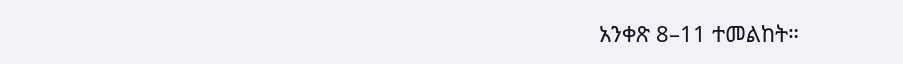አንቀጽ 8–11 ተመልከት።